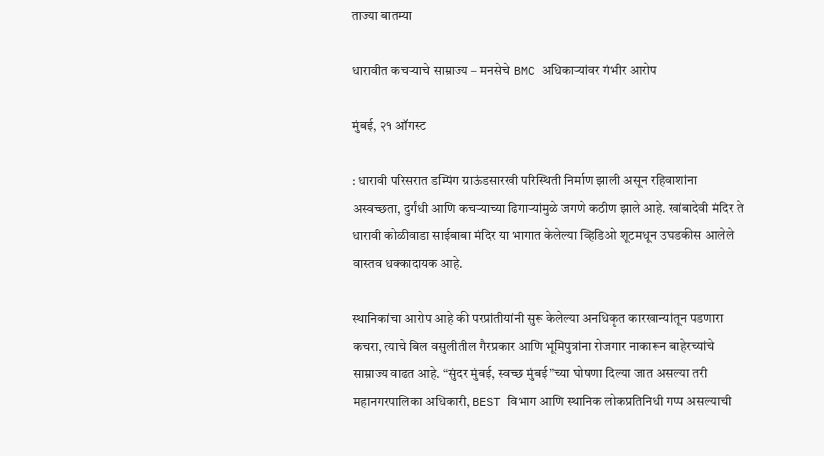ताज्या बातम्या

धारावीत कचऱ्याचे साम्राज्य – मनसेचे BMC अधिकाऱ्यांवर गंभीर आरोप

मुंबई, २१ ऑगस्ट

: धारावी परिसरात डम्पिंग ग्राऊंडसारखी परिस्थिती निर्माण झाली असून रहिवाशांना अस्वच्छता, दुर्गंधी आणि कचऱ्याच्या ढिगाऱ्यांमुळे जगणे कठीण झाले आहे. खांबादेवी मंदिर ते धारावी कोळीवाडा साईबाबा मंदिर या भागात केलेल्या व्हिडिओ शूटमधून उघडकीस आलेले वास्तव धक्कादायक आहे.

स्थानिकांचा आरोप आहे की परप्रांतीयांनी सुरू केलेल्या अनधिकृत कारखान्यांतून पडणारा कचरा, त्याचे बिल वसुलीतील गैरप्रकार आणि भूमिपुत्रांना रोजगार नाकारून बाहेरच्यांचे साम्राज्य वाढत आहे. “सुंदर मुंबई, स्वच्छ मुंबई”च्या घोषणा दिल्या जात असल्या तरी महानगरपालिका अधिकारी, BEST विभाग आणि स्थानिक लोकप्रतिनिधी गप्प असल्याची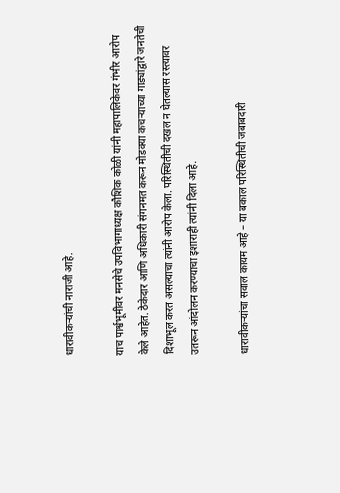धारावीकऱ्यांची नाराजी आहे.

याच पार्श्वभूमीवर मनसेचे उपविभागाध्यक्ष कौशिक कोळी यांनी महापालिकेवर गंभीर आरोप केले आहेत. ठेकेदार आणि अधिकारी संगनमत करून मोडक्या कचऱ्याच्या गाड्यांद्वारे जनतेची दिशाभूल करत असल्याचा त्यांनी आरोप केला. परिस्थितीची दखल न घेतल्यास रस्त्यावर उतरून आंदोलन करण्याचा इशाराही त्यांनी दिला आहे.

धारावीकऱ्यांचा सवाल कायम आहे – या बकाल परिस्थितीची जबाबदारी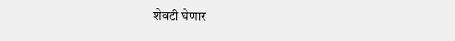शेवटी घेणार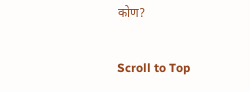कोण?

Scroll to Top